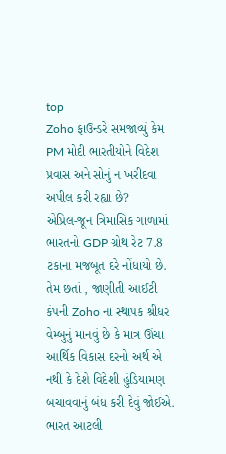top
Zoho ફાઉન્ડરે સમજાવ્યું કેમ PM મોદી ભારતીયોને વિદેશ પ્રવાસ અને સોનું ન ખરીદવા અપીલ કરી રહ્યા છે?
એપ્રિલ-જૂન ત્રિમાસિક ગાળામાં ભારતનો GDP ગ્રોથ રેટ 7.8 ટકાના મજબૂત દરે નોંધાયો છે. તેમ છતાં , જાણીતી આઈટી કંપની Zoho ના સ્થાપક શ્રીધર વેમ્બુનું માનવું છે કે માત્ર ઊંચા આર્થિક વિકાસ દરનો અર્થ એ નથી કે દેશે વિદેશી હુંડિયામણ બચાવવાનું બંધ કરી દેવું જોઈએ. ભારત આટલી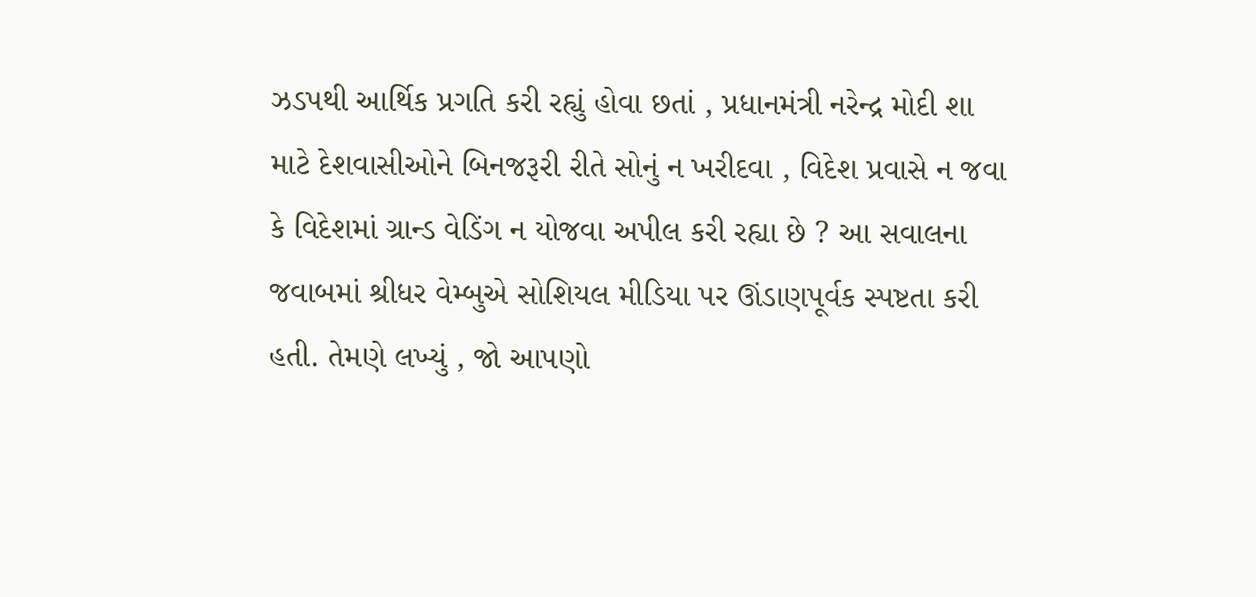ઝડપથી આર્થિક પ્રગતિ કરી રહ્યું હોવા છતાં , પ્રધાનમંત્રી નરેન્દ્ર મોદી શા માટે દેશવાસીઓને બિનજરૂરી રીતે સોનું ન ખરીદવા , વિદેશ પ્રવાસે ન જવા કે વિદેશમાં ગ્રાન્ડ વેડિંગ ન યોજવા અપીલ કરી રહ્યા છે ? આ સવાલના જવાબમાં શ્રીધર વેમ્બુએ સોશિયલ મીડિયા પર ઊંડાણપૂર્વક સ્પષ્ટતા કરી હતી. તેમણે લખ્યું , જો આપણો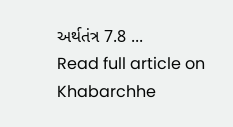અર્થતંત્ર 7.8 ...
Read full article on Khabarchhe